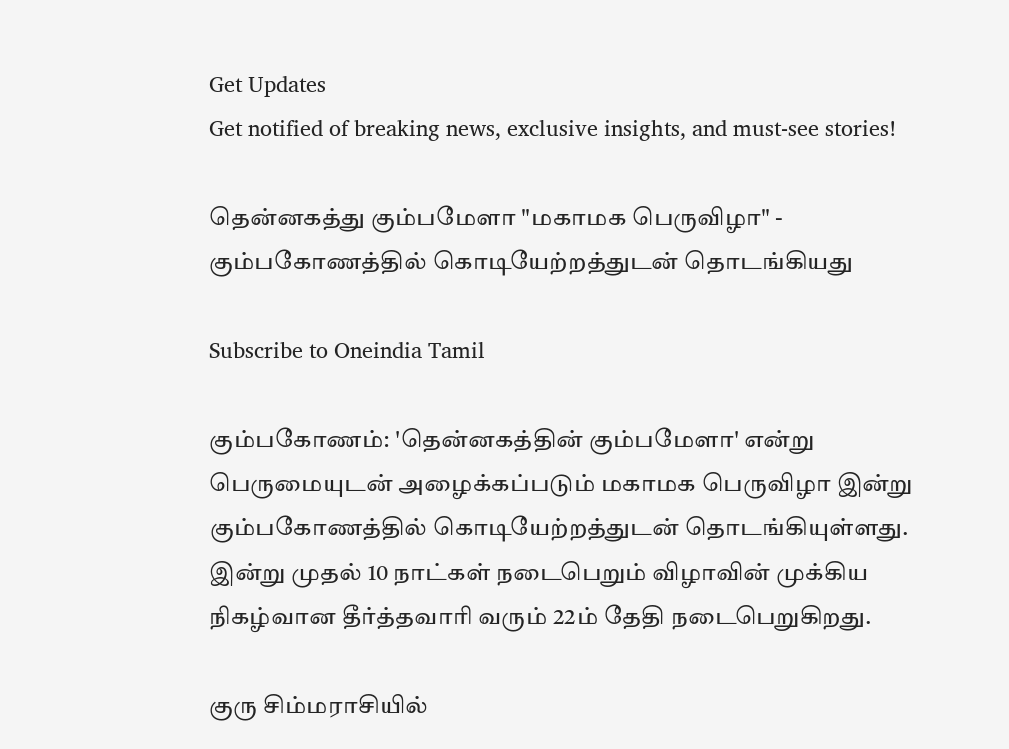Get Updates
Get notified of breaking news, exclusive insights, and must-see stories!

தென்னகத்து கும்பமேளா "மகாமக பெருவிழா" - கும்பகோணத்தில் கொடியேற்றத்துடன் தொடங்கியது

Subscribe to Oneindia Tamil

கும்பகோணம்: 'தென்னகத்தின் கும்பமேளா' என்று பெருமையுடன் அழைக்கப்படும் மகாமக பெருவிழா இன்று கும்பகோணத்தில் கொடியேற்றத்துடன் தொடங்கியுள்ளது. இன்று முதல் 10 நாட்கள் நடைபெறும் விழாவின் முக்கிய நிகழ்வான தீர்த்தவாரி வரும் 22ம் தேதி நடைபெறுகிறது.

குரு சிம்மராசியில்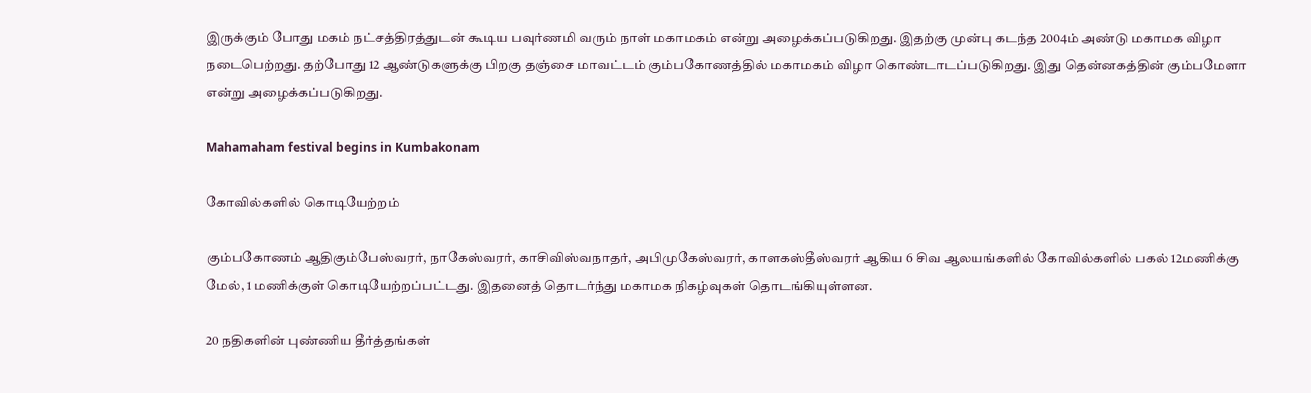இருக்கும் போது மகம் நட்சத்திரத்துடன் கூடிய பவுர்ணமி வரும் நாள் மகாமகம் என்று அழைக்கப்படுகிறது. இதற்கு முன்பு கடந்த 2004ம் அண்டு மகாமக விழா நடைபெற்றது. தற்போது 12 ஆண்டுகளுக்கு பிறகு தஞ்சை மாவட்டம் கும்பகோணத்தில் மகாமகம் விழா கொண்டாடப்படுகிறது. இது தென்னகத்தின் கும்பமேளா என்று அழைக்கப்படுகிறது.

Mahamaham festival begins in Kumbakonam

கோவில்களில் கொடியேற்றம்

கும்பகோணம் ஆதிகும்பேஸ்வரர், நாகேஸ்வரர், காசிவிஸ்வநாதர், அபிமுகேஸ்வரர், காளகஸ்தீஸ்வரர் ஆகிய 6 சிவ ஆலயங்களில் கோவில்களில் பகல் 12மணிக்கு மேல், 1 மணிக்குள் கொடியேற்றப்பட்டது. இதனைத் தொடர்ந்து மகாமக நிகழ்வுகள் தொடங்கியுள்ளன.

20 நதிகளின் புண்ணிய தீர்த்தங்கள்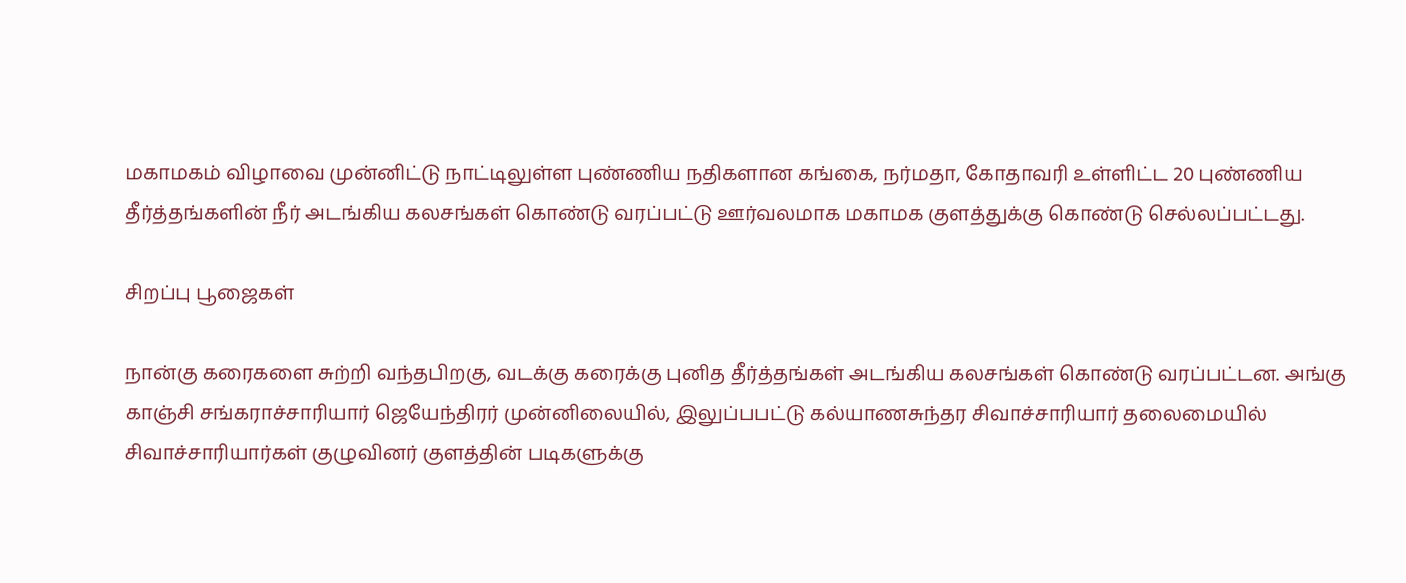மகாமகம் விழாவை முன்னிட்டு நாட்டிலுள்ள புண்ணிய நதிகளான கங்கை, நர்மதா, கோதாவரி உள்ளிட்ட 20 புண்ணிய தீர்த்தங்களின் நீர் அடங்கிய கலசங்கள் கொண்டு வரப்பட்டு ஊர்வலமாக மகாமக குளத்துக்கு கொண்டு செல்லப்பட்டது.

சிறப்பு பூஜைகள்

நான்கு கரைகளை சுற்றி வந்தபிறகு, வடக்கு கரைக்கு புனித தீர்த்தங்கள் அடங்கிய கலசங்கள் கொண்டு வரப்பட்டன. அங்கு காஞ்சி சங்கராச்சாரியார் ஜெயேந்திரர் முன்னிலையில், இலுப்பபட்டு கல்யாணசுந்தர சிவாச்சாரியார் தலைமையில் சிவாச்சாரியார்கள் குழுவினர் குளத்தின் படிகளுக்கு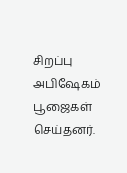சிறப்பு அபிஷேகம் பூஜைகள் செய்தனர்.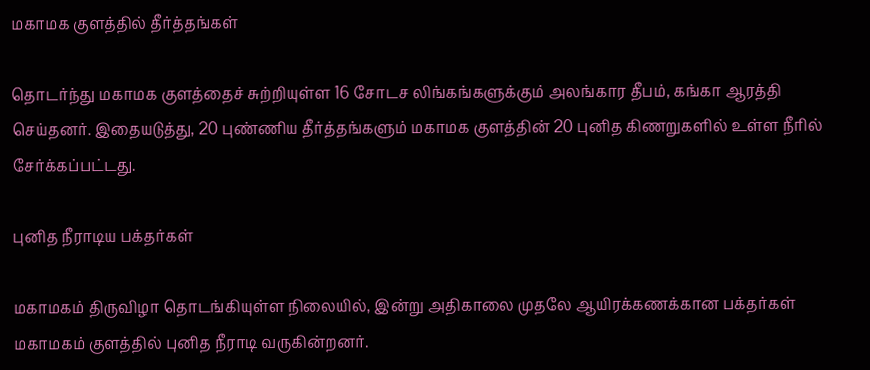மகாமக குளத்தில் தீர்த்தங்கள்

தொடர்ந்து மகாமக குளத்தைச் சுற்றியுள்ள 16 சோடச லிங்கங்களுக்கும் அலங்கார தீபம், கங்கா ஆரத்தி செய்தனர். இதையடுத்து, 20 புண்ணிய தீர்த்தங்களும் மகாமக குளத்தின் 20 புனித கிணறுகளில் உள்ள நீரில் சேர்க்கப்பட்டது.

புனித நீராடிய பக்தர்கள்

மகாமகம் திருவிழா தொடங்கியுள்ள நிலையில், இன்று அதிகாலை முதலே ஆயிரக்கணக்கான பக்தர்கள் மகாமகம் குளத்தில் புனித நீராடி வருகின்றனர்.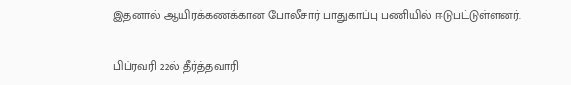இதனால் ஆயிரக்கணக்கான போலீசார் பாதுகாப்பு பணியில் ஈடுபட்டுள்ளனர்.

பிப்ரவரி 22ல் தீர்த்தவாரி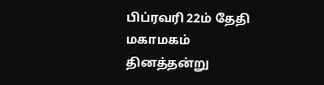பிப்ரவரி 22ம் தேதி மகாமகம் தினத்தன்று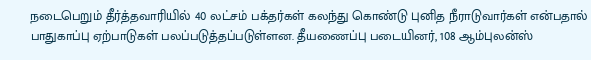நடைபெறும் தீர்த்தவாரியில் 40 லட்சம் பக்தர்கள் கலந்து கொண்டு புனித நீராடுவார்கள் என்பதால் பாதுகாப்பு ஏற்பாடுகள் பலப்படுத்தப்படுள்ளன. தீயணைப்பு படையினர், 108 ஆம்புலன்ஸ்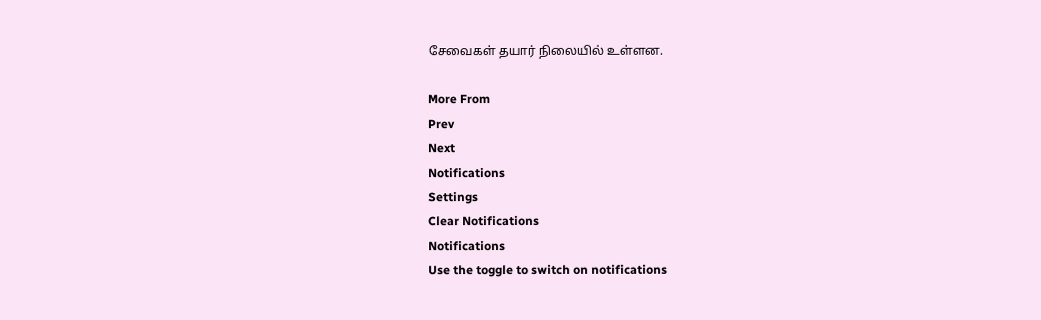சேவைகள் தயார் நிலையில் உள்ளன.

More From
Prev
Next
Notifications
Settings
Clear Notifications
Notifications
Use the toggle to switch on notifications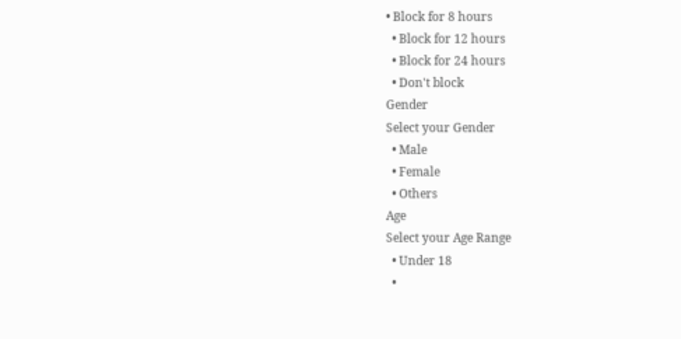• Block for 8 hours
  • Block for 12 hours
  • Block for 24 hours
  • Don't block
Gender
Select your Gender
  • Male
  • Female
  • Others
Age
Select your Age Range
  • Under 18
  •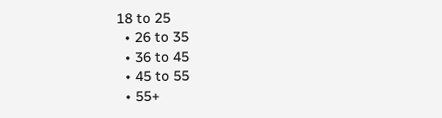18 to 25
  • 26 to 35
  • 36 to 45
  • 45 to 55
  • 55+